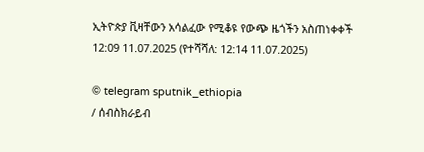ኢትዮጵያ ቪዛቸውን አሳልፈው የሚቆዩ የውጭ ዜጎችን አስጠነቀቀች
12:09 11.07.2025 (የተሻሻለ: 12:14 11.07.2025)

© telegram sputnik_ethiopia
/ ሰብስክራይብ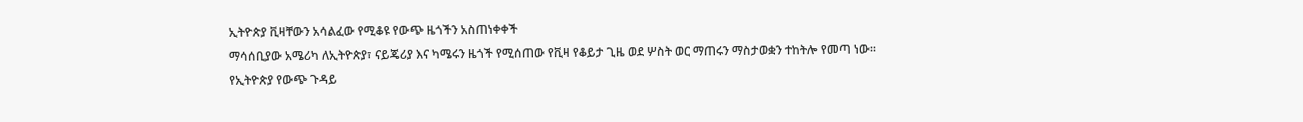ኢትዮጵያ ቪዛቸውን አሳልፈው የሚቆዩ የውጭ ዜጎችን አስጠነቀቀች
ማሳሰቢያው አሜሪካ ለኢትዮጵያ፣ ናይጄሪያ እና ካሜሩን ዜጎች የሚሰጠው የቪዛ የቆይታ ጊዜ ወደ ሦስት ወር ማጠሩን ማስታወቋን ተከትሎ የመጣ ነው፡፡
የኢትዮጵያ የውጭ ጉዳይ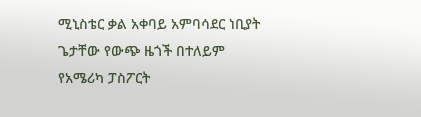ሚኒስቴር ቃል አቀባይ አምባሳደር ነቢያት ጌታቸው የውጭ ዜጎች በተለይም የአሜሪካ ፓስፖርት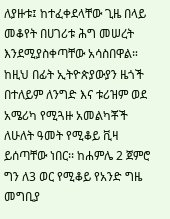ለያዙቱ፤ ከተፈቀደላቸው ጊዜ በላይ መቆየት በሀገሪቱ ሕግ መሠረት እንደሚያስቀጣቸው አሳስበዋል።
ከዚህ በፊት ኢትዮጵያውያን ዜጎች በተለይም ለንግድ እና ቱሪዝም ወደ አሜሪካ የሚጓዙ አመልካቾች ለሁለት ዓመት የሚቆይ ቪዛ ይሰጣቸው ነበር፡፡ ከሐምሌ 2 ጀምሮ ግን ለ3 ወር የሚቆይ የአንድ ግዜ መግቢያ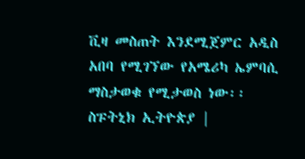ቪዛ መስጠት እንደሚጀምር አዲስ አበባ የሚገኘው የአሜሪካ ኤምባሲ ማስታወቁ የሚታወስ ነው፡፡
ስፑትኒክ ኢትዮጵያ |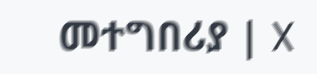መተግበሪያ | X